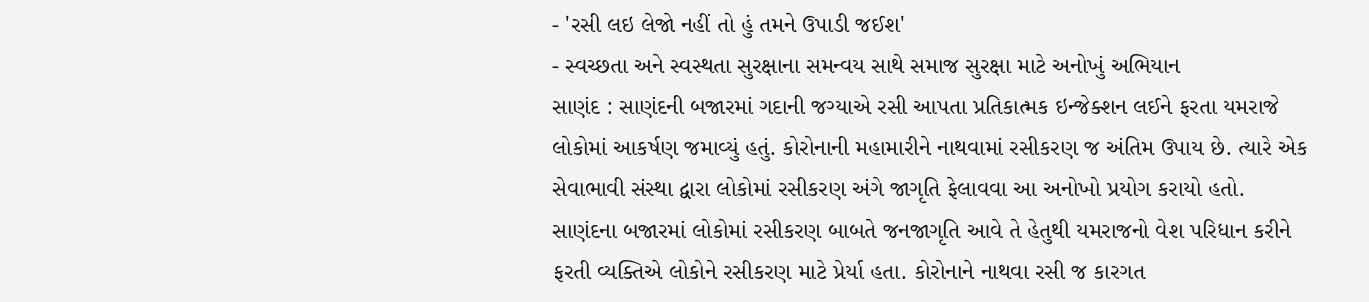- 'રસી લઇ લેજો નહીં તો હું તમને ઉપાડી જઈશ'
- સ્વચ્છતા અને સ્વસ્થતા સુરક્ષાના સમન્વય સાથે સમાજ સુરક્ષા માટે અનોખું અભિયાન
સાણંદ : સાણંદની બજારમાં ગદાની જગ્યાએ રસી આપતા પ્રતિકાત્મક ઇન્જેક્શન લઈને ફરતા યમરાજે લોકોમાં આકર્ષણ જમાવ્યું હતું. કોરોનાની મહામારીને નાથવામાં રસીકરણ જ અંતિમ ઉપાય છે. ત્યારે એક સેવાભાવી સંસ્થા દ્વારા લોકોમાં રસીકરણ અંગે જાગૃતિ ફેલાવવા આ અનોખો પ્રયોગ કરાયો હતો.
સાણંદના બજારમાં લોકોમાં રસીકરણ બાબતે જનજાગૃતિ આવે તે હેતુથી યમરાજનો વેશ પરિધાન કરીને ફરતી વ્યક્તિએ લોકોને રસીકરણ માટે પ્રેર્યા હતા. કોરોનાને નાથવા રસી જ કારગત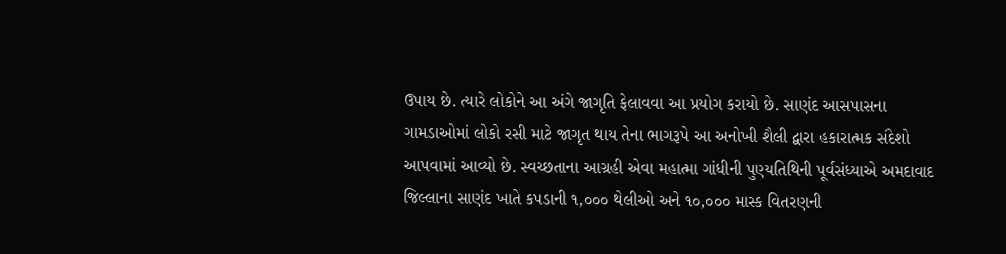ઉપાય છે. ત્યારે લોકોને આ અંગે જાગૃતિ ફેલાવવા આ પ્રયોગ કરાયો છે. સાણંદ આસપાસના ગામડાઓમાં લોકો રસી માટે જાગૃત થાય તેના ભાગરૂપે આ અનોખી શૈલી દ્વારા હકારાત્મક સંદેશો આપવામાં આવ્યો છે. સ્વચ્છતાના આગ્રહી એવા મહાત્મા ગાંધીની પુણ્યતિથિની પૂર્વસંધ્યાએ અમદાવાદ જિલ્લાના સાણંદ ખાતે કપડાની ૧,૦૦૦ થેલીઓ અને ૧૦,૦૦૦ માસ્ક વિતરણની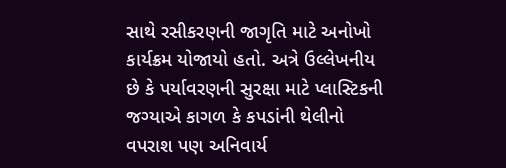સાથે રસીકરણની જાગૃતિ માટે અનોખો કાર્યક્રમ યોજાયો હતો. અત્રે ઉલ્લેખનીય છે કે પર્યાવરણની સુરક્ષા માટે પ્લાસ્ટિકની જગ્યાએ કાગળ કે કપડાંની થેલીનો વપરાશ પણ અનિવાર્ય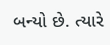બન્યો છે. ત્યારે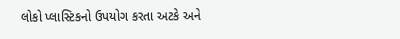લોકો પ્લાસ્ટિકનો ઉપયોગ કરતા અટકે અને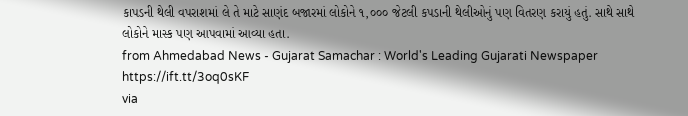કાપડની થેલી વપરાશમાં લે તે માટે સાણંદ બજારમાં લોકોને ૧,૦૦૦ જેટલી કપડાની થેલીઓનું પણ વિતરણ કરાયું હતું. સાથે સાથે લોકોને માસ્ક પણ આપવામાં આવ્યા હતા.
from Ahmedabad News - Gujarat Samachar : World's Leading Gujarati Newspaper https://ift.tt/3oq0sKF
via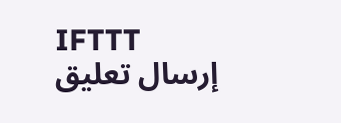IFTTT
إرسال تعليق